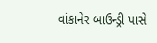વાંકાનેર બાઉન્ડ્રી પાસે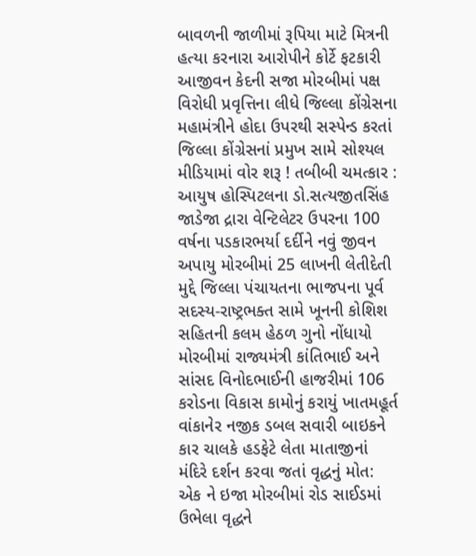બાવળની જાળીમાં રૂપિયા માટે મિત્રની હત્યા કરનારા આરોપીને કોર્ટે ફટકારી આજીવન કેદની સજા મોરબીમાં પક્ષ વિરોધી પ્રવૃત્તિના લીધે જિલ્લા કોંગ્રેસના મહામંત્રીને હોદા ઉપરથી સસ્પેન્ડ કરતાં જિલ્લા કોંગ્રેસનાં પ્રમુખ સામે સોશ્યલ મીડિયામાં વોર શરૂ ! તબીબી ચમત્કાર : આયુષ હોસ્પિટલના ડો.સત્યજીતસિંહ જાડેજા દ્રારા વેન્ટિલેટર ઉપરના 100 વર્ષના પડકારભર્યા દર્દીને નવું જીવન અપાયુ મોરબીમાં 25 લાખની લેતીદેતી મુદ્દે જિલ્લા પંચાયતના ભાજપના પૂર્વ સદસ્ય-રાષ્ટ્રભક્ત સામે ખૂનની કોશિશ સહિતની કલમ હેઠળ ગુનો નોંધાયો મોરબીમાં રાજ્યમંત્રી કાંતિભાઈ અને સાંસદ વિનોદભાઈની હાજરીમાં 106 કરોડના વિકાસ કામોનું કરાયું ખાતમહૂર્ત વાંકાનેર નજીક ડબલ સવારી બાઇકને કાર ચાલકે હડફેટે લેતા માતાજીનાં મંદિરે દર્શન કરવા જતાં વૃદ્ધનું મોત: એક ને ઇજા મોરબીમાં રોડ સાઈડમાં ઉભેલા વૃદ્ધને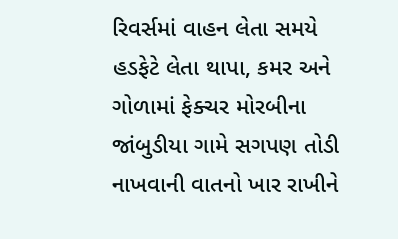રિવર્સમાં વાહન લેતા સમયે હડફેટે લેતા થાપા, કમર અને ગોળામાં ફેક્ચર મોરબીના જાંબુડીયા ગામે સગપણ તોડી નાખવાની વાતનો ખાર રાખીને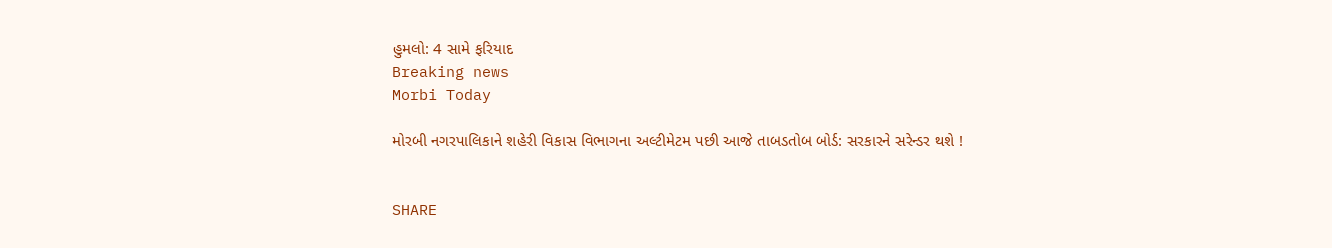હુમલો: 4 સામે ફરિયાદ
Breaking news
Morbi Today

મોરબી નગરપાલિકાને શહેરી વિકાસ વિભાગના અલ્ટીમેટમ પછી આજે તાબડતોબ બોર્ડ: સરકારને સરેન્ડર થશે !


SHARE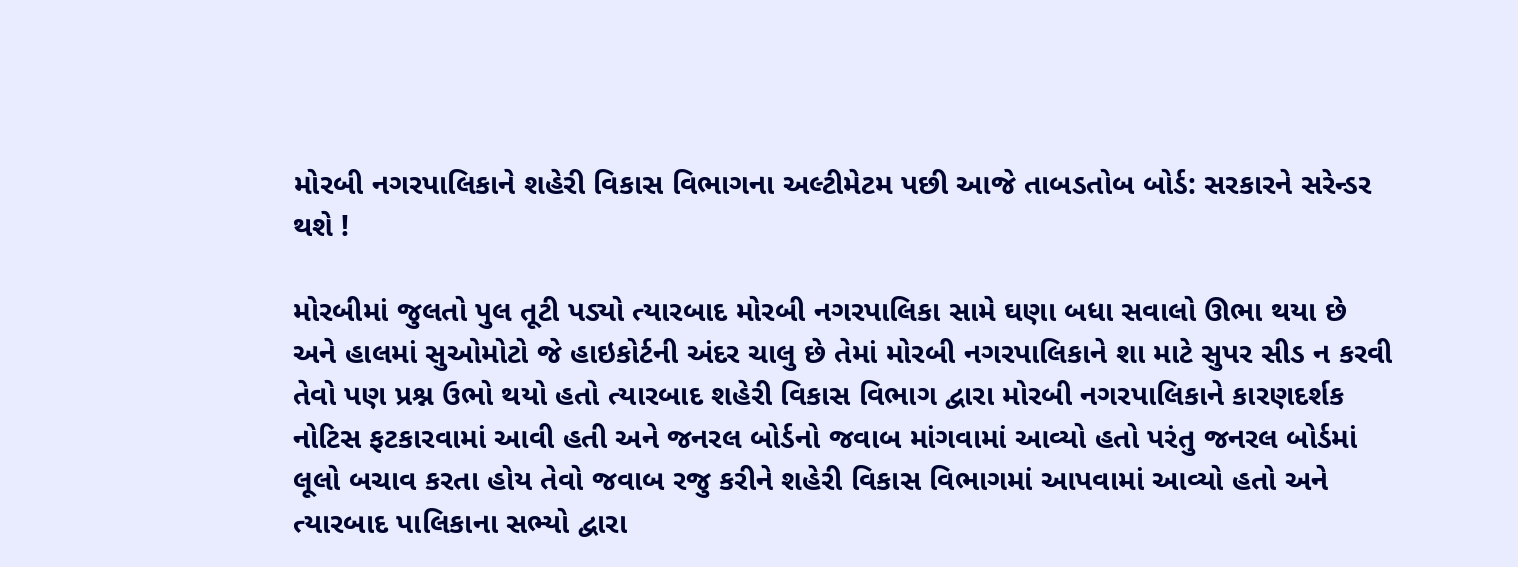મોરબી નગરપાલિકાને શહેરી વિકાસ વિભાગના અલ્ટીમેટમ પછી આજે તાબડતોબ બોર્ડ: સરકારને સરેન્ડર થશે !

મોરબીમાં જુલતો પુલ તૂટી પડ્યો ત્યારબાદ મોરબી નગરપાલિકા સામે ઘણા બધા સવાલો ઊભા થયા છે અને હાલમાં સુઓમોટો જે હાઇકોર્ટની અંદર ચાલુ છે તેમાં મોરબી નગરપાલિકાને શા માટે સુપર સીડ ન કરવી તેવો પણ પ્રશ્ન ઉભો થયો હતો ત્યારબાદ શહેરી વિકાસ વિભાગ દ્વારા મોરબી નગરપાલિકાને કારણદર્શક નોટિસ ફટકારવામાં આવી હતી અને જનરલ બોર્ડનો જવાબ માંગવામાં આવ્યો હતો પરંતુ જનરલ બોર્ડમાં લૂલો બચાવ કરતા હોય તેવો જવાબ રજુ કરીને શહેરી વિકાસ વિભાગમાં આપવામાં આવ્યો હતો અને ત્યારબાદ પાલિકાના સભ્યો દ્વારા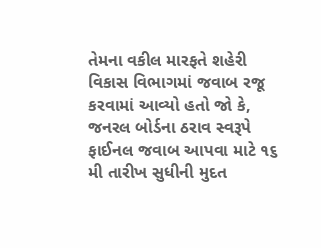તેમના વકીલ મારફતે શહેરી વિકાસ વિભાગમાં જવાબ રજૂ કરવામાં આવ્યો હતો જો કે, જનરલ બોર્ડના ઠરાવ સ્વરૂપે ફાઈનલ જવાબ આપવા માટે ૧૬ મી તારીખ સુધીની મુદત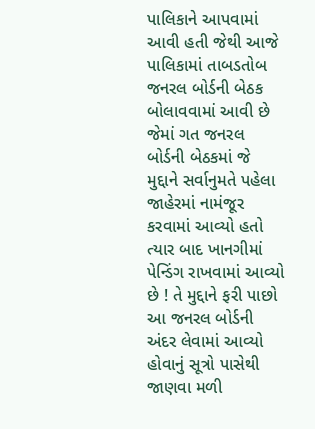પાલિકાને આપવામાં આવી હતી જેથી આજે પાલિકામાં તાબડતોબ જનરલ બોર્ડની બેઠક બોલાવવામાં આવી છે જેમાં ગત જનરલ બોર્ડની બેઠકમાં જે મુદ્દાને સર્વાનુમતે પહેલા જાહેરમાં નામંજૂર કરવામાં આવ્યો હતો ત્યાર બાદ ખાનગીમાં પેન્ડિંગ રાખવામાં આવ્યો છે ! તે મુદ્દાને ફરી પાછો આ જનરલ બોર્ડની અંદર લેવામાં આવ્યો હોવાનું સૂત્રો પાસેથી જાણવા મળી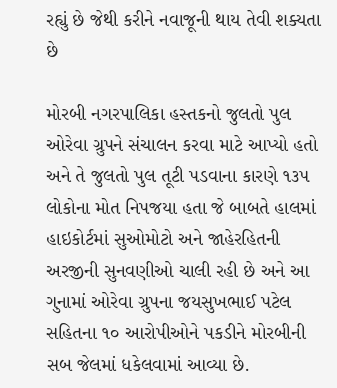રહ્યું છે જેથી કરીને નવાજૂની થાય તેવી શક્યતા છે

મોરબી નગરપાલિકા હસ્તકનો જુલતો પુલ ઓરેવા ગ્રુપને સંચાલન કરવા માટે આપ્યો હતો અને તે જુલતો પુલ તૂટી પડવાના કારણે ૧૩૫ લોકોના મોત નિપજયા હતા જે બાબતે હાલમાં હાઇકોર્ટમાં સુઓમોટો અને જાહેરહિતની અરજીની સુનવણીઓ ચાલી રહી છે અને આ ગુનામાં ઓરેવા ગ્રુપના જયસુખભાઈ પટેલ સહિતના ૧૦ આરોપીઓને પકડીને મોરબીની સબ જેલમાં ધકેલવામાં આવ્યા છે.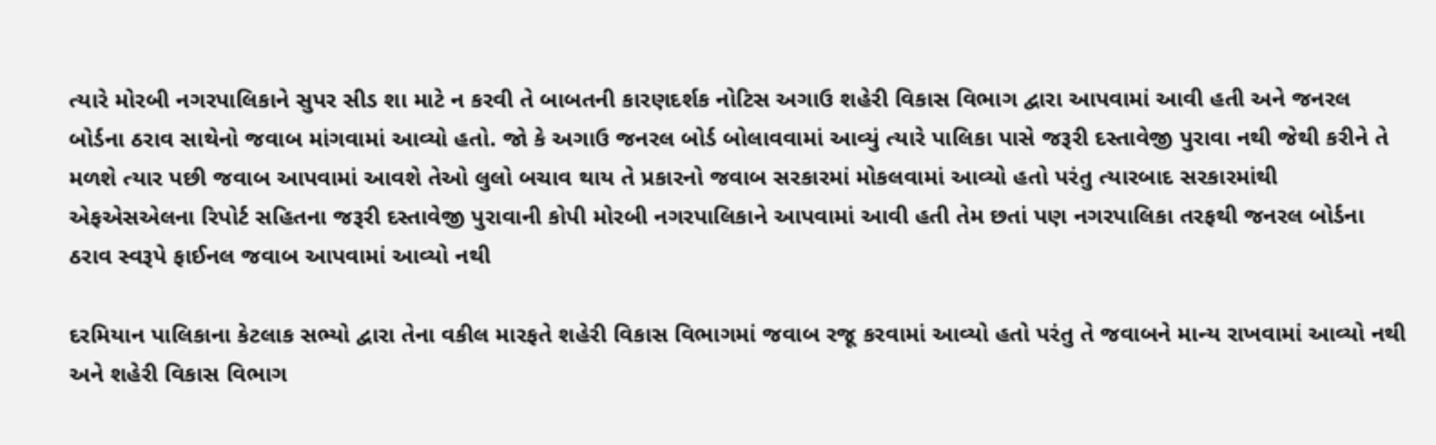ત્યારે મોરબી નગરપાલિકાને સુપર સીડ શા માટે ન કરવી તે બાબતની કારણદર્શક નોટિસ અગાઉ શહેરી વિકાસ વિભાગ દ્વારા આપવામાં આવી હતી અને જનરલ બોર્ડના ઠરાવ સાથેનો જવાબ માંગવામાં આવ્યો હતો. જો કે અગાઉ જનરલ બોર્ડ બોલાવવામાં આવ્યું ત્યારે પાલિકા પાસે જરૂરી દસ્તાવેજી પુરાવા નથી જેથી કરીને તે મળશે ત્યાર પછી જવાબ આપવામાં આવશે તેઓ લુલો બચાવ થાય તે પ્રકારનો જવાબ સરકારમાં મોકલવામાં આવ્યો હતો પરંતુ ત્યારબાદ સરકારમાંથી એફએસએલના રિપોર્ટ સહિતના જરૂરી દસ્તાવેજી પુરાવાની કોપી મોરબી નગરપાલિકાને આપવામાં આવી હતી તેમ છતાં પણ નગરપાલિકા તરફથી જનરલ બોર્ડના ઠરાવ સ્વરૂપે ફાઈનલ જવાબ આપવામાં આવ્યો નથી

દરમિયાન પાલિકાના કેટલાક સભ્યો દ્વારા તેના વકીલ મારફતે શહેરી વિકાસ વિભાગમાં જવાબ રજૂ કરવામાં આવ્યો હતો પરંતુ તે જવાબને માન્ય રાખવામાં આવ્યો નથી અને શહેરી વિકાસ વિભાગ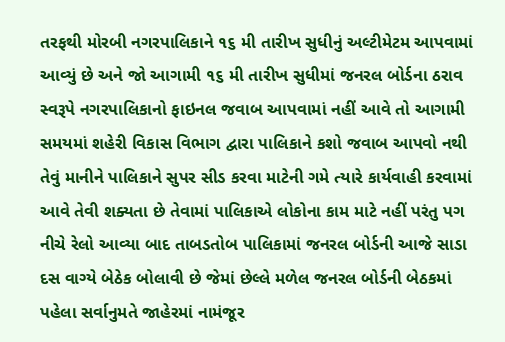તરફથી મોરબી નગરપાલિકાને ૧૬ મી તારીખ સુધીનું અલ્ટીમેટમ આપવામાં આવ્યું છે અને જો આગામી ૧૬ મી તારીખ સુધીમાં જનરલ બોર્ડના ઠરાવ સ્વરૂપે નગરપાલિકાનો ફાઇનલ જવાબ આપવામાં નહીં આવે તો આગામી સમયમાં શહેરી વિકાસ વિભાગ દ્વારા પાલિકાને કશો જવાબ આપવો નથી તેવું માનીને પાલિકાને સુપર સીડ કરવા માટેની ગમે ત્યારે કાર્યવાહી કરવામાં આવે તેવી શક્યતા છે તેવામાં પાલિકાએ લોકોના કામ માટે નહીં પરંતુ પગ નીચે રેલો આવ્યા બાદ તાબડતોબ પાલિકામાં જનરલ બોર્ડની આજે સાડા દસ વાગ્યે બેઠેક બોલાવી છે જેમાં છેલ્લે મળેલ જનરલ બોર્ડની બેઠકમાં પહેલા સર્વાનુમતે જાહેરમાં નામંજૂર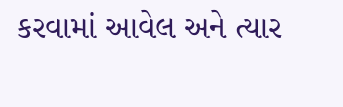કરવામાં આવેલ અને ત્યાર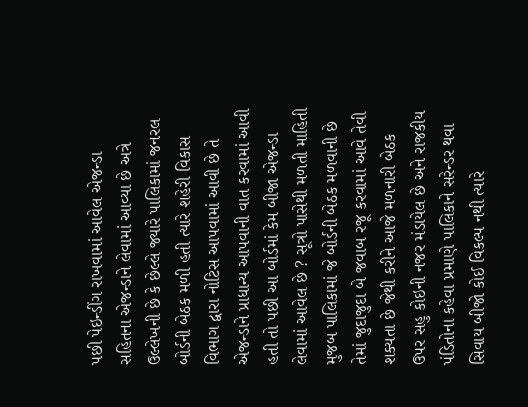પછી પેઇન્ડીંગ રાખવામાં આવેલ એજન્ડા સહિતના એજન્ડાને લેવામાં આવ્યા છે અત્રે ઉલ્લેખની છે કે છેલ્લે જ્યારે પાલિકામાં જનરલ બોર્ડની બેઠક મળી હતી ત્યારે શહેરી વિકાસ વિભાગ દ્વારા નોટિસ આપવામાં આવી છે તે એજન્ડાને પ્રાધાન્ય આપવાની વાત કરવામાં આવી હતી તો પછી આ બોર્ડમાં કેમ બીજા એજન્ડા લેવામાં આવેલ છે ? સૂત્રો પાસેથી મળતી માહિતી મુજબ પાલિકામાં જે બોર્ડની બેઠક મળવાની છે તેમાં જુદાજુદા બે જવાબ રજૂ કરવામાં આવે તેવી શક્યતા છે જેથી કરીને આજે મળનારી બેઠક ઉપર સહુ કોઇની નજર મંડાયેલ છે અને રાજકીય પંડિતોના કહેવા પ્રમાણે પાલિકાને સરેન્ડર થવા સિવાય બીજો કોઈ વિકલ્પ નથી ત્યારે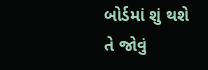બોર્ડમાં શું થશે તે જોવું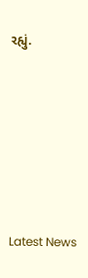રહ્યું.






Latest News